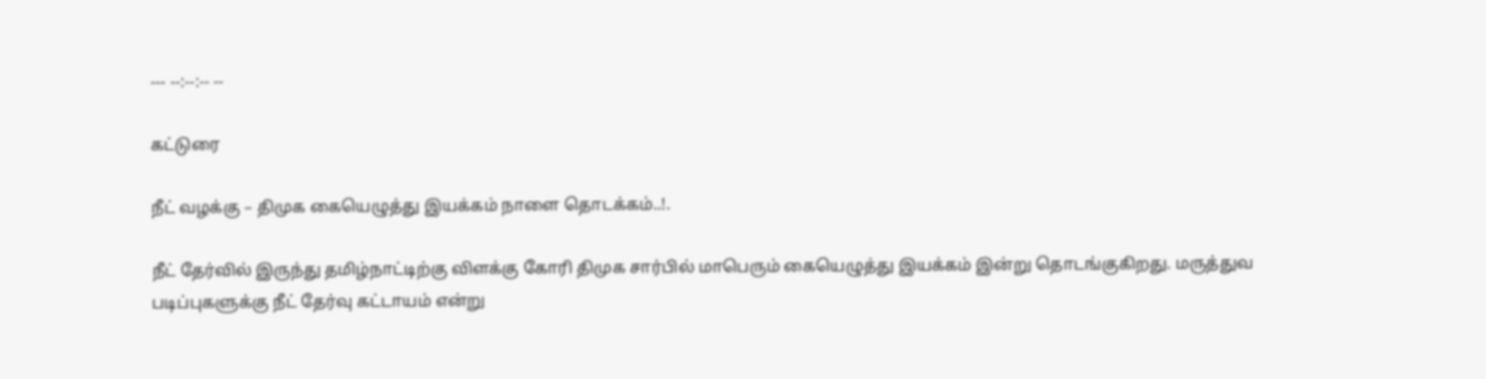--- --:--:-- --

கட்டுரை

நீட் வழக்கு – திமுக கையெழுத்து இயக்கம் நாளை தொடக்கம்..!.

நீட் தேர்வில் இருந்து தமிழ்நாட்டிற்கு விளக்கு கோரி திமுக சார்பில் மாபெரும் கையெழுத்து இயக்கம் இன்று தொடங்குகிறது. மருத்துவ படிப்புகளுக்கு நீட் தேர்வு கட்டாயம் என்று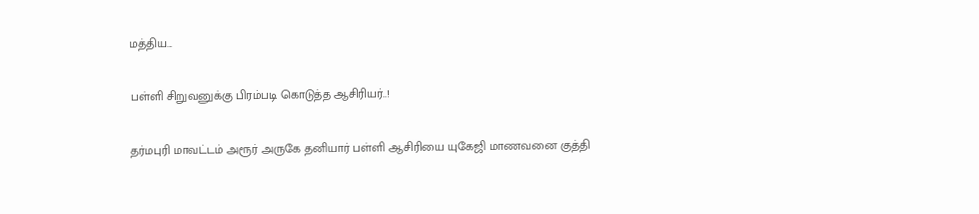மத்திய...

பள்ளி சிறுவனுக்கு பிரம்படி கொடுத்த ஆசிரியர்..!

தர்மபுரி மாவட்டம் அரூர் அருகே தனியார் பள்ளி ஆசிரியை யுகேஜி மாணவனை குத்தி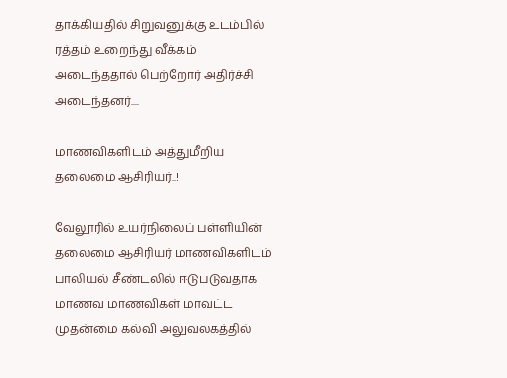தாக்கியதில் சிறுவனுக்கு உடம்பில் ரத்தம் உறைந்து வீக்கம் அடைந்ததால் பெற்றோர் அதிர்ச்சி அடைந்தனர்....

மாணவிகளிடம் அத்துமீறிய தலைமை ஆசிரியர்..!

வேலூரில் உயர்நிலைப் பள்ளியின் தலைமை ஆசிரியர் மாணவிகளிடம் பாலியல் சீண்டலில் ஈடுபடுவதாக மாணவ மாணவிகள் மாவட்ட முதன்மை கல்வி அலுவலகத்தில்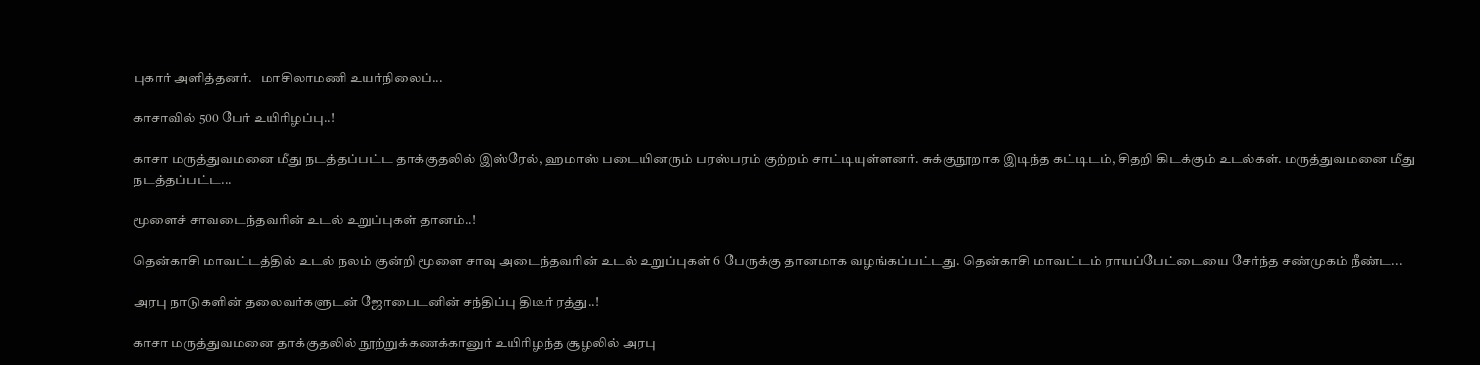புகார் அளித்தனர்.   மாசிலாமணி உயர்நிலைப்...

காசாவில் 500 பேர் உயிரிழப்பு..!

காசா மருத்துவமனை மீது நடத்தப்பட்ட தாக்குதலில் இஸ்ரேல், ஹமாஸ் படையினரும் பரஸ்பரம் குற்றம் சாட்டியுள்ளனர். சுக்குநூறாக இடிந்த கட்டிடம், சிதறி கிடக்கும் உடல்கள். மருத்துவமனை மீது நடத்தப்பட்ட...

மூளைச் சாவடைந்தவரின் உடல் உறுப்புகள் தானம்..!

தென்காசி மாவட்டத்தில் உடல் நலம் குன்றி மூளை சாவு அடைந்தவரின் உடல் உறுப்புகள் 6 பேருக்கு தானமாக வழங்கப்பட்டது. தென்காசி மாவட்டம் ராயப்பேட்டையை சேர்ந்த சண்முகம் நீண்ட...

அரபு நாடுகளின் தலைவர்களுடன் ஜோபைடனின் சந்திப்பு திடீர் ரத்து..!

காசா மருத்துவமனை தாக்குதலில் நூற்றுக்கணக்கானுர் உயிரிழந்த சூழலில் அரபு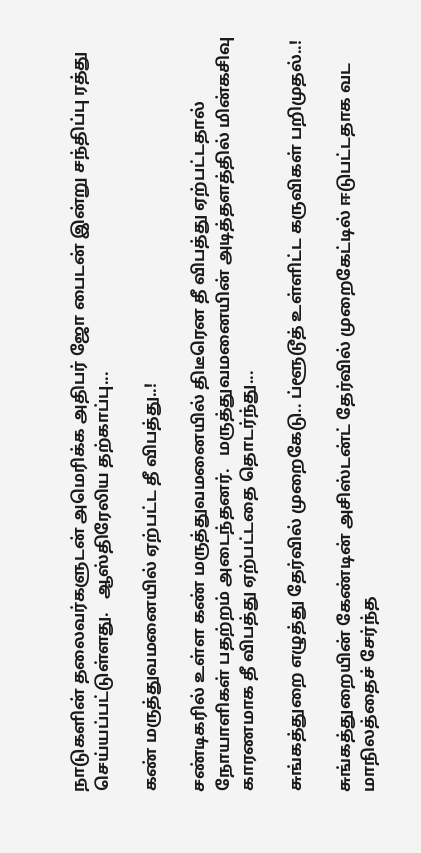நாடுகளின் தலைவர்களுடன் அமெரிக்க அதிபர் ஜோ பைடன் இன்று சந்திப்பு ரத்து செய்யப்பட்டுள்ளது.   ஆஸ்திரேலிய தற்காப்பு...

கண் மருத்துவமனையில் ஏற்பட்ட தீ விபத்து..!

சண்டிகரில் உள்ள கண் மருத்துவமனையில் திடீரென தீ விபத்து ஏற்பட்டதால் நோயாளிகள் பதற்றம் அடைந்தனர்.   மருத்துவமனையின் அடித்தளத்தில் மின்கசிவு காரணமாக தீ விபத்து ஏற்பட்டதை தொடர்ந்து...

சுங்கத்துறை எழுத்து தேர்வில் முறைகேடு.. ப்ளூடூத் உள்ளிட்ட கருவிகள் பறிமுதல்..!

சுங்கத்துறையின் கேண்டின் அசிஸ்டன்ட் தேர்வில் முறைகேட்டில் ஈடுபட்டதாக வட மாநிலத்தைச் சேர்ந்த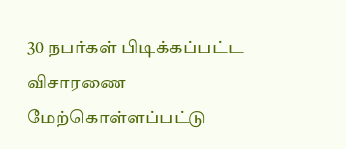30 நபர்கள் பிடிக்கப்பட்ட விசாரணை மேற்கொள்ளப்பட்டு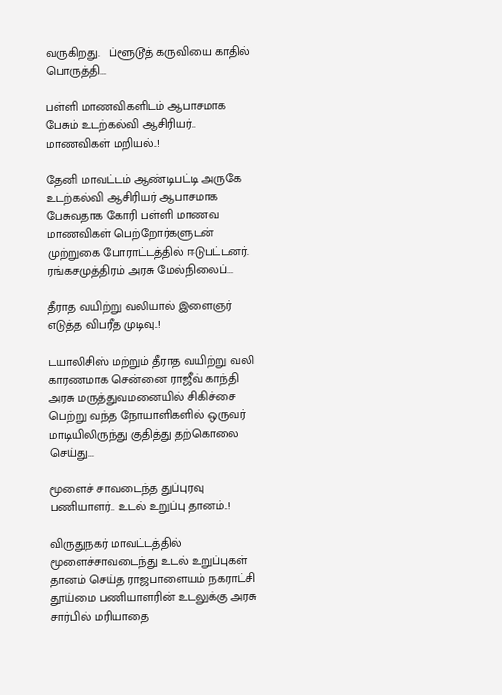வருகிறது.   ப்ளூடூத் கருவியை காதில் பொருத்தி...

பள்ளி மாணவிகளிடம் ஆபாசமாக பேசும் உடற்கல்வி ஆசிரியர்.. மாணவிகள் மறியல்..!

தேனி மாவட்டம் ஆண்டிபட்டி அருகே உடற்கல்வி ஆசிரியர் ஆபாசமாக பேசுவதாக கோரி பள்ளி மாணவ மாணவிகள் பெற்றோர்களுடன் முற்றுகை போராட்டத்தில் ஈடுபட்டனர்.   ரங்கசமுத்திரம் அரசு மேல்நிலைப்...

தீராத வயிற்று வலியால் இளைஞர் எடுத்த விபரீத முடிவு..!

டயாலிசிஸ் மற்றும் தீராத வயிற்று வலி காரணமாக சென்னை ராஜீவ் காந்தி அரசு மருத்துவமனையில் சிகிச்சை பெற்று வந்த நோயாளிகளில் ஒருவர் மாடியிலிருந்து குதித்து தற்கொலை செய்து...

மூளைச் சாவடைந்த துப்புரவு பணியாளர்.. உடல் உறுப்பு தானம்..!

விருதுநகர் மாவட்டத்தில் மூளைச்சாவடைந்து உடல் உறுப்புகள் தானம் செய்த ராஜபாளையம் நகராட்சி தூய்மை பணியாளரின் உடலுக்கு அரசு சார்பில் மரியாதை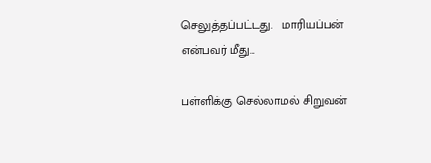செலுத்தப்பட்டது.   மாரியப்பன் என்பவர் மீது...

பள்ளிக்கு செல்லாமல் சிறுவன்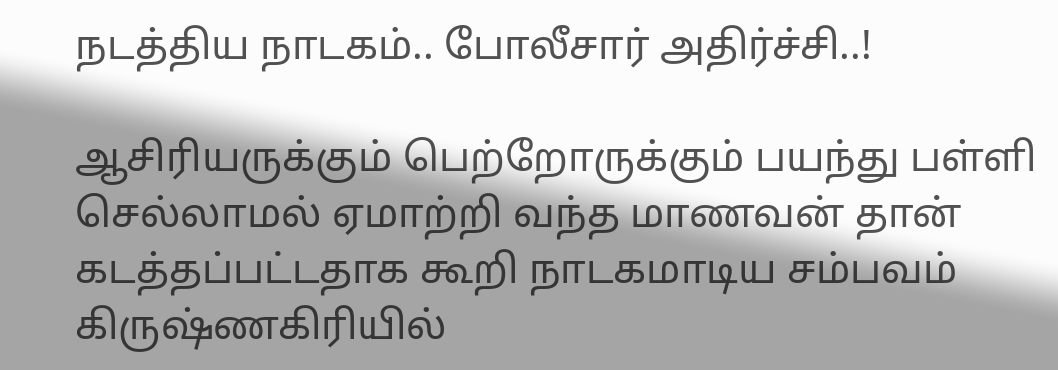நடத்திய நாடகம்.. போலீசார் அதிர்ச்சி..!

ஆசிரியருக்கும் பெற்றோருக்கும் பயந்து பள்ளி செல்லாமல் ஏமாற்றி வந்த மாணவன் தான் கடத்தப்பட்டதாக கூறி நாடகமாடிய சம்பவம் கிருஷ்ணகிரியில்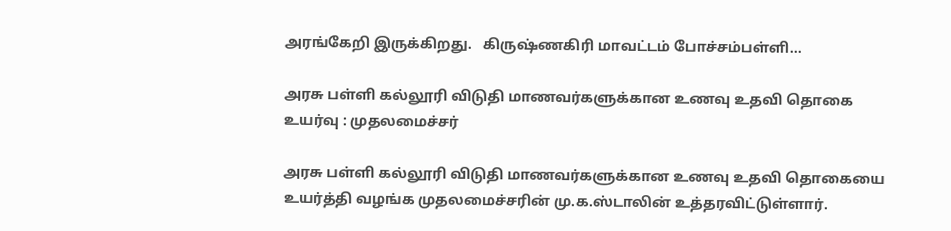அரங்கேறி இருக்கிறது.   கிருஷ்ணகிரி மாவட்டம் போச்சம்பள்ளி...

அரசு பள்ளி கல்லூரி விடுதி மாணவர்களுக்கான உணவு உதவி தொகை உயர்வு : முதலமைச்சர்

அரசு பள்ளி கல்லூரி விடுதி மாணவர்களுக்கான உணவு உதவி தொகையை உயர்த்தி வழங்க முதலமைச்சரின் மு.க.ஸ்டாலின் உத்தரவிட்டுள்ளார்.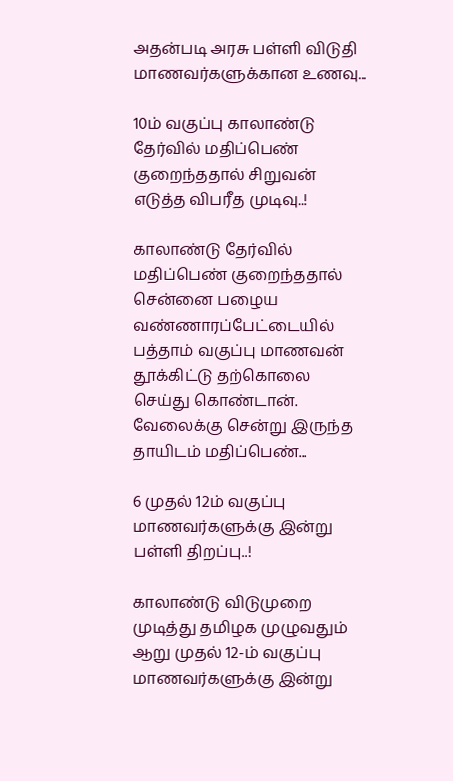அதன்படி அரசு பள்ளி விடுதி மாணவர்களுக்கான உணவு...

10ம் வகுப்பு காலாண்டு தேர்வில் மதிப்பெண் குறைந்ததால் சிறுவன் எடுத்த விபரீத முடிவு..!

காலாண்டு தேர்வில் மதிப்பெண் குறைந்ததால் சென்னை பழைய வண்ணாரப்பேட்டையில் பத்தாம் வகுப்பு மாணவன் தூக்கிட்டு தற்கொலை செய்து கொண்டான்.   வேலைக்கு சென்று இருந்த தாயிடம் மதிப்பெண்...

6 முதல் 12ம் வகுப்பு மாணவர்களுக்கு இன்று பள்ளி திறப்பு..!

காலாண்டு விடுமுறை முடித்து தமிழக முழுவதும் ஆறு முதல் 12-ம் வகுப்பு மாணவர்களுக்கு இன்று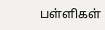பள்ளிகள்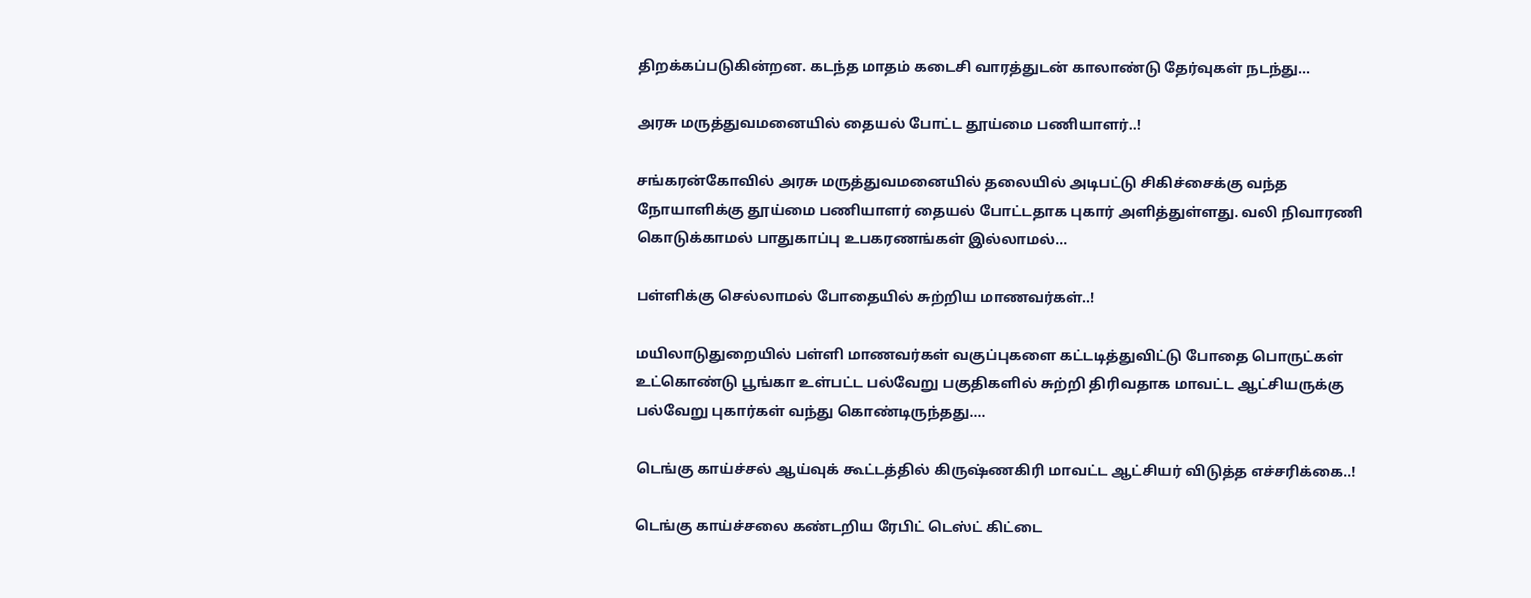திறக்கப்படுகின்றன. கடந்த மாதம் கடைசி வாரத்துடன் காலாண்டு தேர்வுகள் நடந்து...

அரசு மருத்துவமனையில் தையல் போட்ட தூய்மை பணியாளர்..!

சங்கரன்கோவில் அரசு மருத்துவமனையில் தலையில் அடிபட்டு சிகிச்சைக்கு வந்த நோயாளிக்கு தூய்மை பணியாளர் தையல் போட்டதாக புகார் அளித்துள்ளது. வலி நிவாரணி கொடுக்காமல் பாதுகாப்பு உபகரணங்கள் இல்லாமல்...

பள்ளிக்கு செல்லாமல் போதையில் சுற்றிய மாணவர்கள்..!

மயிலாடுதுறையில் பள்ளி மாணவர்கள் வகுப்புகளை கட்டடித்துவிட்டு போதை பொருட்கள் உட்கொண்டு பூங்கா உள்பட்ட பல்வேறு பகுதிகளில் சுற்றி திரிவதாக மாவட்ட ஆட்சியருக்கு பல்வேறு புகார்கள் வந்து கொண்டிருந்தது....

டெங்கு காய்ச்சல் ஆய்வுக் கூட்டத்தில் கிருஷ்ணகிரி மாவட்ட ஆட்சியர் விடுத்த எச்சரிக்கை..!

டெங்கு காய்ச்சலை கண்டறிய ரேபிட் டெஸ்ட் கிட்டை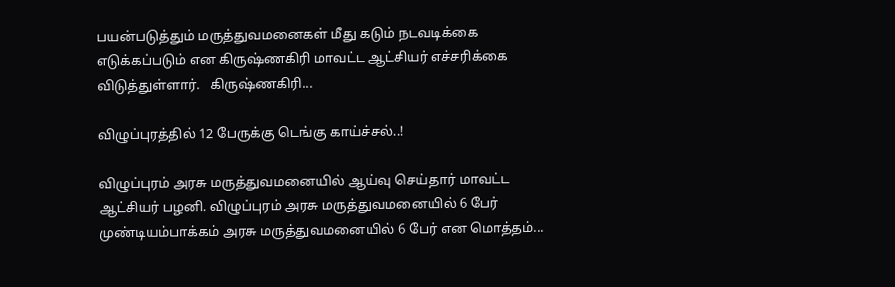பயன்படுத்தும் மருத்துவமனைகள் மீது கடும் நடவடிக்கை எடுக்கப்படும் என கிருஷ்ணகிரி மாவட்ட ஆட்சியர் எச்சரிக்கை விடுத்துள்ளார்.   கிருஷ்ணகிரி...

விழுப்புரத்தில் 12 பேருக்கு டெங்கு காய்ச்சல்..!

விழுப்புரம் அரசு மருத்துவமனையில் ஆய்வு செய்தார் மாவட்ட ஆட்சியர் பழனி. விழுப்புரம் அரசு மருத்துவமனையில் 6 பேர் முண்டியம்பாக்கம் அரசு மருத்துவமனையில் 6 பேர் என மொத்தம்...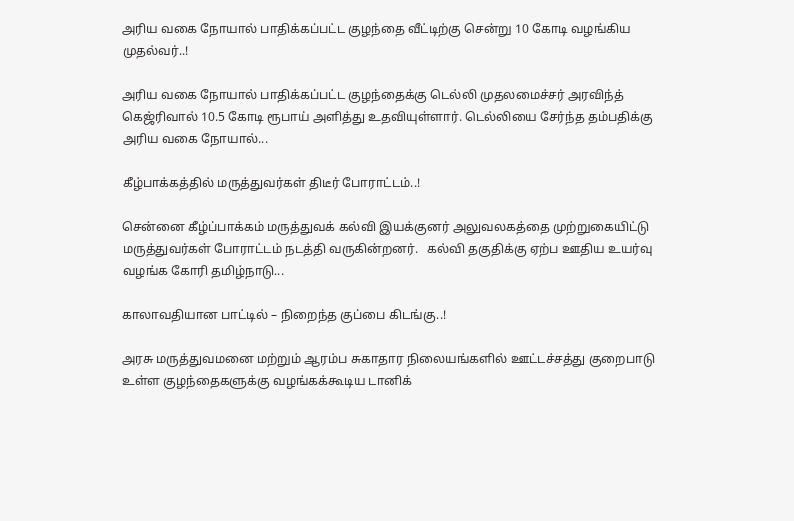அரிய வகை நோயால் பாதிக்கப்பட்ட குழந்தை வீட்டிற்கு சென்று 10 கோடி வழங்கிய முதல்வர்..!

அரிய வகை நோயால் பாதிக்கப்பட்ட குழந்தைக்கு டெல்லி முதலமைச்சர் அரவிந்த் கெஜ்ரிவால் 10.5 கோடி ரூபாய் அளித்து உதவியுள்ளார். டெல்லியை சேர்ந்த தம்பதிக்கு அரிய வகை நோயால்...

கீழ்பாக்கத்தில் மருத்துவர்கள் திடீர் போராட்டம்..!

சென்னை கீழ்ப்பாக்கம் மருத்துவக் கல்வி இயக்குனர் அலுவலகத்தை முற்றுகையிட்டு மருத்துவர்கள் போராட்டம் நடத்தி வருகின்றனர்.   கல்வி தகுதிக்கு ஏற்ப ஊதிய உயர்வு வழங்க கோரி தமிழ்நாடு...

காலாவதியான பாட்டில் – நிறைந்த குப்பை கிடங்கு..!

அரசு மருத்துவமனை மற்றும் ஆரம்ப சுகாதார நிலையங்களில் ஊட்டச்சத்து குறைபாடு உள்ள குழந்தைகளுக்கு வழங்கக்கூடிய டானிக்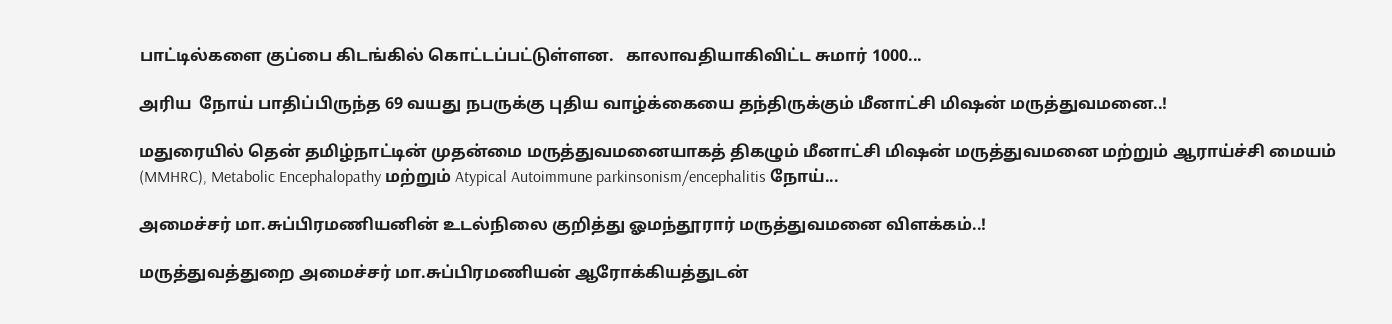பாட்டில்களை குப்பை கிடங்கில் கொட்டப்பட்டுள்ளன.   காலாவதியாகிவிட்ட சுமார் 1000...

அரிய  நோய் பாதிப்பிருந்த 69 வயது நபருக்கு புதிய வாழ்க்கையை தந்திருக்கும் மீனாட்சி மிஷன் மருத்துவமனை..!

மதுரையில் தென் தமிழ்நாட்டின் முதன்மை மருத்துவமனையாகத் திகழும் மீனாட்சி மிஷன் மருத்துவமனை மற்றும் ஆராய்ச்சி மையம் (MMHRC), Metabolic Encephalopathy மற்றும் Atypical Autoimmune parkinsonism/encephalitis நோய்...

அமைச்சர் மா.சுப்பிரமணியனின் உடல்நிலை குறித்து ஓமந்தூரார் மருத்துவமனை விளக்கம்..!

மருத்துவத்துறை அமைச்சர் மா.சுப்பிரமணியன் ஆரோக்கியத்துடன்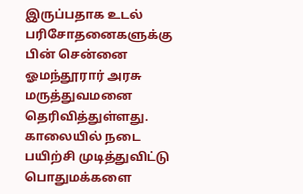இருப்பதாக உடல் பரிசோதனைகளுக்கு பின் சென்னை ஓமந்தூரார் அரசு மருத்துவமனை தெரிவித்துள்ளது.   காலையில் நடை பயிற்சி முடித்துவிட்டு பொதுமக்களை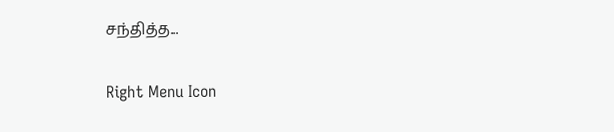சந்தித்த...

Right Menu Icon